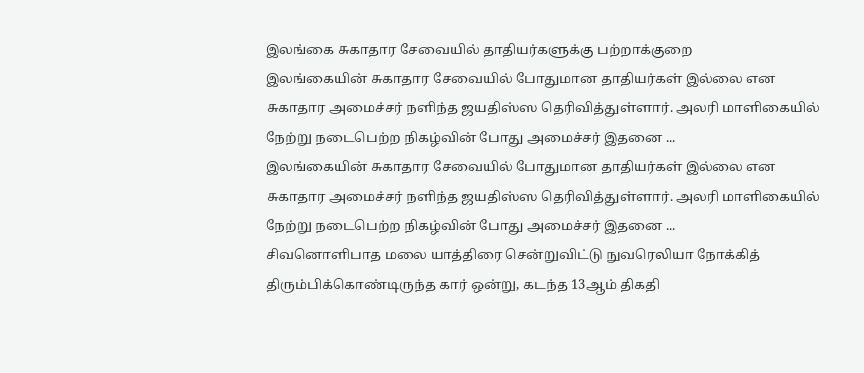இலங்கை சுகாதார சேவையில் தாதியர்களுக்கு பற்றாக்குறை
இலங்கையின் சுகாதார சேவையில் போதுமான தாதியர்கள் இல்லை என சுகாதார அமைச்சர் நளிந்த ஜயதிஸ்ஸ தெரிவித்துள்ளார். அலரி மாளிகையில் நேற்று நடைபெற்ற நிகழ்வின் போது அமைச்சர் இதனை ...
இலங்கையின் சுகாதார சேவையில் போதுமான தாதியர்கள் இல்லை என சுகாதார அமைச்சர் நளிந்த ஜயதிஸ்ஸ தெரிவித்துள்ளார். அலரி மாளிகையில் நேற்று நடைபெற்ற நிகழ்வின் போது அமைச்சர் இதனை ...
சிவனொளிபாத மலை யாத்திரை சென்றுவிட்டு நுவரெலியா நோக்கித் திரும்பிக்கொண்டிருந்த கார் ஒன்று, கடந்த 13ஆம் திகதி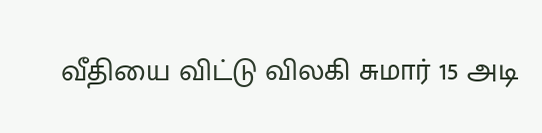வீதியை விட்டு விலகி சுமார் 15 அடி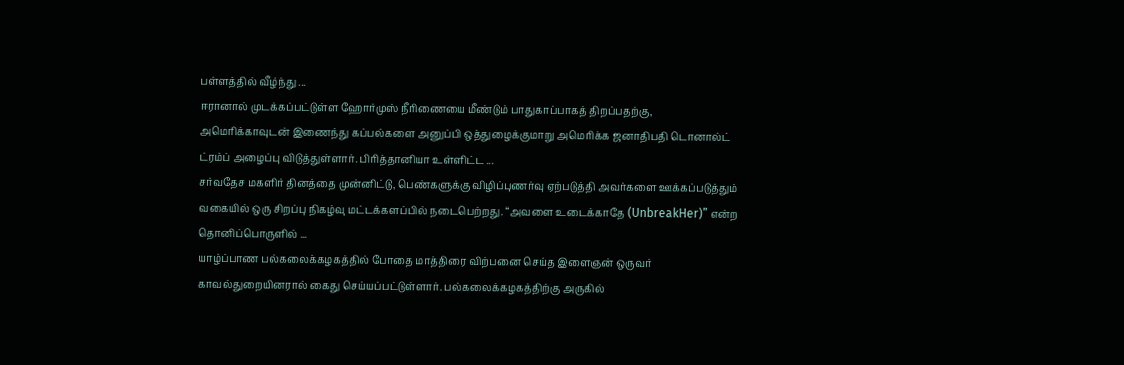பள்ளத்தில் வீழ்ந்து ...
ஈரானால் முடக்கப்பட்டுள்ள ஹோர்முஸ் நீரிணையை மீண்டும் பாதுகாப்பாகத் திறப்பதற்கு, அமெரிக்காவுடன் இணைந்து கப்பல்களை அனுப்பி ஒத்துழைக்குமாறு அமெரிக்க ஜனாதிபதி டொனால்ட் ட்ரம்ப் அழைப்பு விடுத்துள்ளார். பிரித்தானியா உள்ளிட்ட ...
சர்வதேச மகளிர் தினத்தை முன்னிட்டு, பெண்களுக்கு விழிப்புணர்வு ஏற்படுத்தி அவர்களை ஊக்கப்படுத்தும் வகையில் ஒரு சிறப்பு நிகழ்வு மட்டக்களப்பில் நடைபெற்றது. “அவளை உடைக்காதே (UnbreakHer)” என்ற தொனிப்பொருளில் ...
யாழ்ப்பாண பல்கலைக்கழகத்தில் போதை மாத்திரை விற்பனை செய்த இளைஞன் ஒருவர் காவல்துறையினரால் கைது செய்யப்பட்டுள்ளார். பல்கலைக்கழகத்திற்கு அருகில்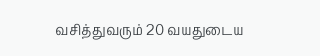வசித்துவரும் 20 வயதுடைய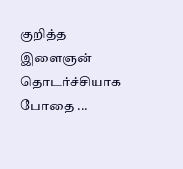குறித்த இளைஞன் தொடர்ச்சியாக போதை ...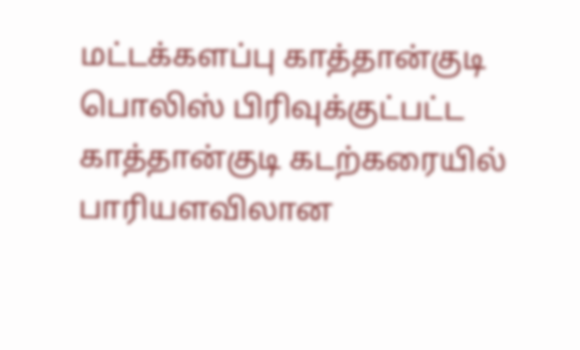மட்டக்களப்பு காத்தான்குடி பொலிஸ் பிரிவுக்குட்பட்ட காத்தான்குடி கடற்கரையில் பாரியளவிலான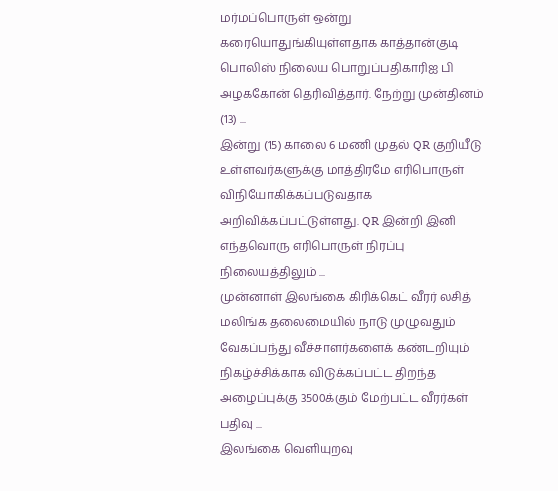மர்மப்பொருள் ஒன்று கரையொதுங்கியுள்ளதாக காத்தான்குடி பொலிஸ் நிலைய பொறுப்பதிகாரிஐ பி அழககோன் தெரிவித்தார். நேற்று முன்தினம் (13) ...
இன்று (15) காலை 6 மணி முதல் QR குறியீடு உள்ளவர்களுக்கு மாத்திரமே எரிபொருள் விநியோகிக்கப்படுவதாக அறிவிக்கப்பட்டுள்ளது. QR இன்றி இனி எந்தவொரு எரிபொருள் நிரப்பு நிலையத்திலும் ...
முன்னாள் இலங்கை கிரிக்கெட் வீரர் லசித் மலிங்க தலைமையில் நாடு முழுவதும் வேகப்பந்து வீச்சாளர்களைக் கண்டறியும் நிகழ்ச்சிக்காக விடுக்கப்பட்ட திறந்த அழைப்புக்கு 3500க்கும் மேற்பட்ட வீரர்கள் பதிவு ...
இலங்கை வெளியுறவு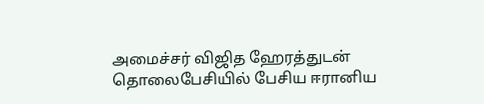அமைச்சர் விஜித ஹேரத்துடன் தொலைபேசியில் பேசிய ஈரானிய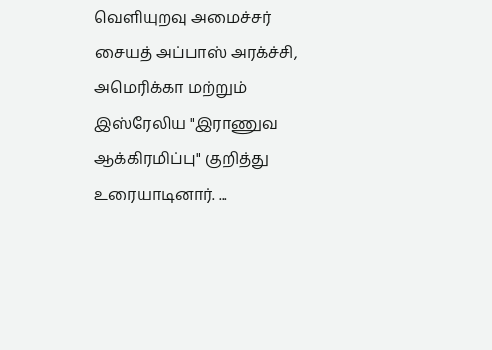வெளியுறவு அமைச்சர் சையத் அப்பாஸ் அரக்ச்சி, அமெரிக்கா மற்றும் இஸ்ரேலிய "இராணுவ ஆக்கிரமிப்பு" குறித்து உரையாடினார். ...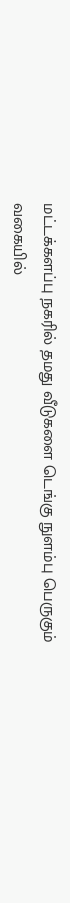மட்டக்களப்பு நகரில் தமது வீடுகளை டெங்கு நுளம்பு பெருகும் வகையில்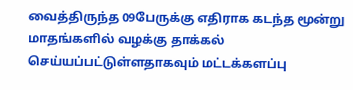வைத்திருந்த 09பேருக்கு எதிராக கடந்த மூன்று மாதங்களில் வழக்கு தாக்கல் செய்யப்பட்டுள்ளதாகவும் மட்டக்களப்பு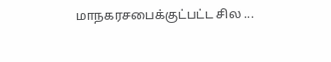மாநகரசபைக்குட்பட்ட சில ...